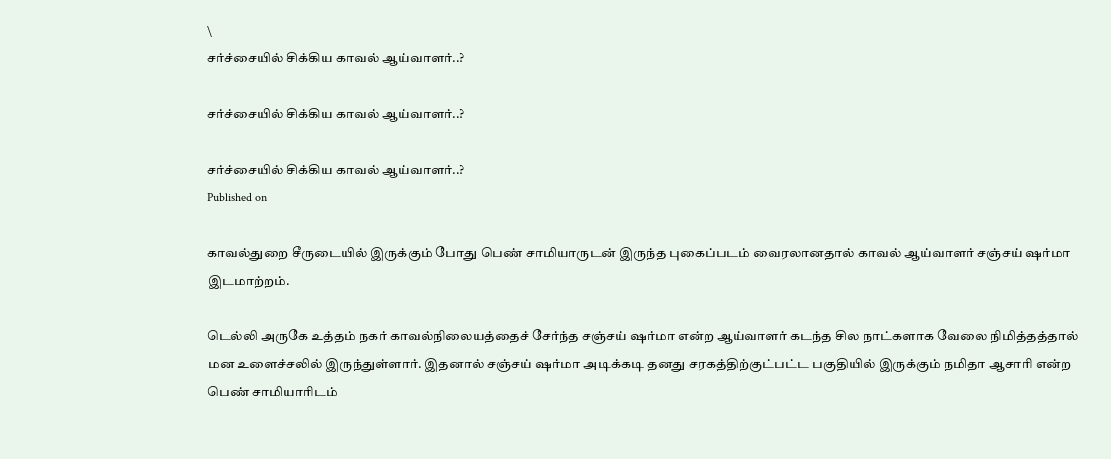\
சர்ச்சையில் சிக்கிய காவல் ஆய்வாளர்..?

சர்ச்சையில் சிக்கிய காவல் ஆய்வாளர்..?

சர்ச்சையில் சிக்கிய காவல் ஆய்வாளர்..?
Published on

காவல்துறை சீருடையில் இருக்கும் போது பெண் சாமியாருடன் இருந்த புகைப்படம் வைரலானதால் காவல் ஆய்வாளர் சஞ்சய் ஷர்மா இடமாற்றம்.

டெல்லி அருகே உத்தம் நகர் காவல்நிலையத்தைச் சேர்ந்த சஞ்சய் ஷர்மா என்ற ஆய்வாளர் கடந்த சில நாட்களாக வேலை நிமித்தத்தால் மன உளைச்சலில் இருந்துள்ளார். இதனால் சஞ்சய் ஷர்மா அடிக்கடி தனது சரகத்திற்குட்பட்ட பகுதியில் இருக்கும் நமிதா ஆசாரி என்ற பெண் சாமியாரிடம்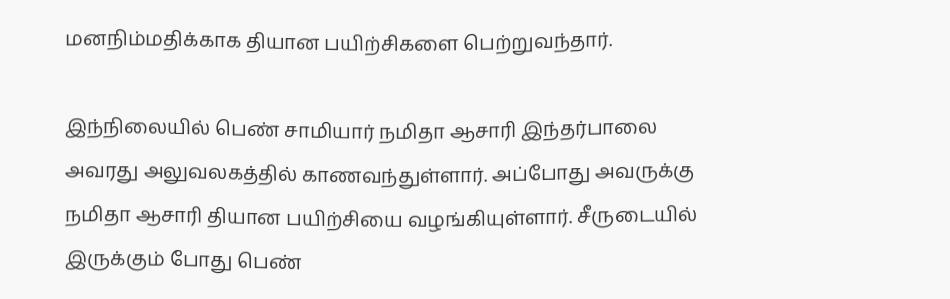மனநிம்மதிக்காக தியான பயிற்சிகளை பெற்றுவந்தார்.

இந்நிலையில் பெண் சாமியார் நமிதா ஆசாரி இந்தர்பாலை அவரது அலுவலகத்தில் காணவந்துள்ளார். அப்போது அவருக்கு நமிதா ஆசாரி தியான பயிற்சியை வழங்கியுள்ளார். சீருடையில் இருக்கும் போது பெண்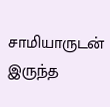சாமியாருடன் இருந்த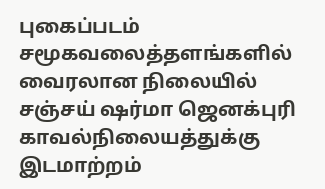புகைப்படம் சமூகவலைத்தளங்களில் வைரலான நிலையில் சஞ்சய் ஷர்மா ஜெனக்புரி காவல்நிலையத்துக்கு இடமாற்றம்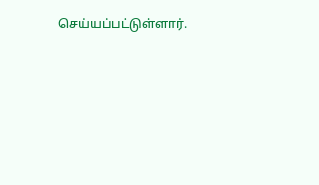செய்யப்பட்டுள்ளார்.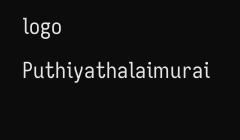logo
Puthiyathalaimurai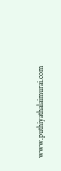www.puthiyathalaimurai.com